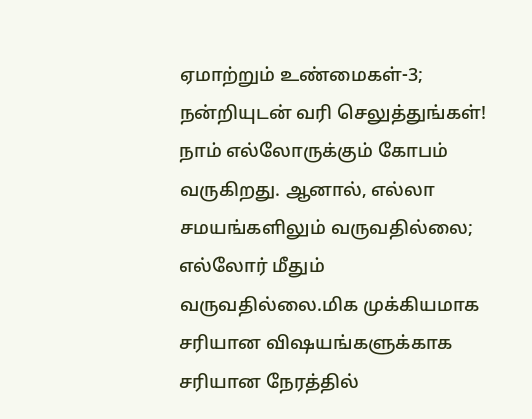ஏமாற்றும் உண்மைகள்-3; நன்றியுடன் வரி செலுத்துங்கள்!
நாம் எல்லோருக்கும் கோபம் வருகிறது. ஆனால், எல்லா சமயங்களிலும் வருவதில்லை; எல்லோர் மீதும் வருவதில்லை.மிக முக்கியமாக சரியான விஷயங்களுக்காக சரியான நேரத்தில்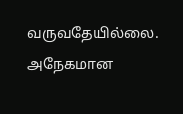வருவதேயில்லை. அநேகமான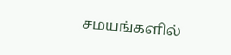சமயங்களில்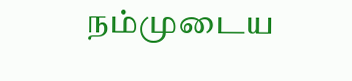நம்முடைய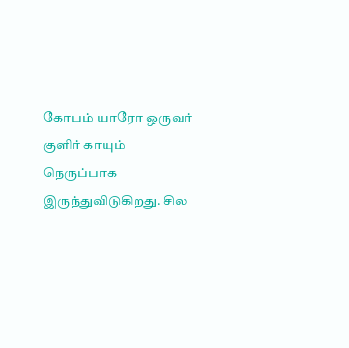கோபம் யாரோ ஒருவர் குளிர் காயும் நெருப்பாக இருந்துவிடுகிறது. சில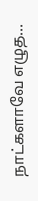நாட்களாவே எழுத…